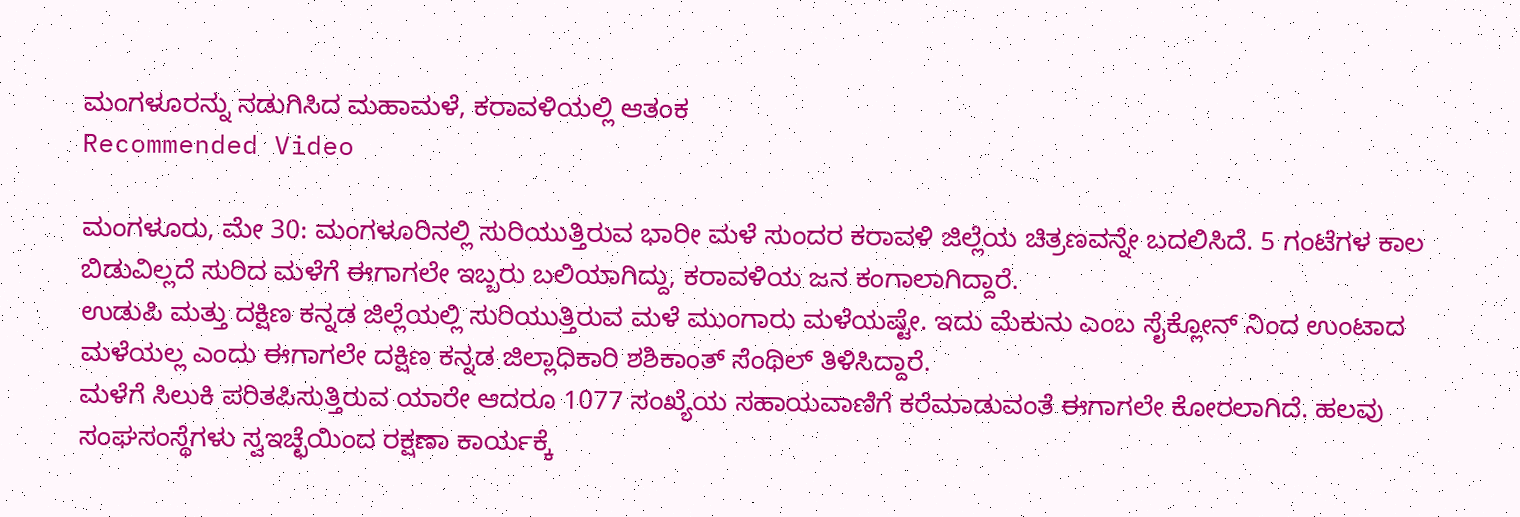ಮಂಗಳೂರನ್ನು ನಡುಗಿಸಿದ ಮಹಾಮಳೆ, ಕರಾವಳಿಯಲ್ಲಿ ಆತಂಕ
Recommended Video

ಮಂಗಳೂರು, ಮೇ 30: ಮಂಗಳೂರಿನಲ್ಲಿ ಸುರಿಯುತ್ತಿರುವ ಭಾರೀ ಮಳೆ ಸುಂದರ ಕರಾವಳಿ ಜಿಲ್ಲೆಯ ಚಿತ್ರಣವನ್ನೇ ಬದಲಿಸಿದೆ. 5 ಗಂಟೆಗಳ ಕಾಲ ಬಿಡುವಿಲ್ಲದೆ ಸುರಿದ ಮಳೆಗೆ ಈಗಾಗಲೇ ಇಬ್ಬರು ಬಲಿಯಾಗಿದ್ದು, ಕರಾವಳಿಯ ಜನ ಕಂಗಾಲಾಗಿದ್ದಾರೆ.
ಉಡುಪಿ ಮತ್ತು ದಕ್ಷಿಣ ಕನ್ನಡ ಜಿಲ್ಲೆಯಲ್ಲಿ ಸುರಿಯುತ್ತಿರುವ ಮಳೆ ಮುಂಗಾರು ಮಳೆಯಷ್ಟೇ. ಇದು ಮೆಕುನು ಎಂಬ ಸೈಕ್ಲೋನ್ ನಿಂದ ಉಂಟಾದ ಮಳೆಯಲ್ಲ ಎಂದು ಈಗಾಗಲೇ ದಕ್ಷಿಣ ಕನ್ನಡ ಜಿಲ್ಲಾಧಿಕಾರಿ ಶಶಿಕಾಂತ್ ಸೆಂಥಿಲ್ ತಿಳಿಸಿದ್ದಾರೆ.
ಮಳೆಗೆ ಸಿಲುಕಿ ಪರಿತಪಿಸುತ್ತಿರುವ ಯಾರೇ ಆದರೂ 1077 ಸಂಖ್ಯೆಯ ಸಹಾಯವಾಣಿಗೆ ಕರೆಮಾಡುವಂತೆ ಈಗಾಗಲೇ ಕೋರಲಾಗಿದೆ. ಹಲವು ಸಂಘಸಂಸ್ಥೆಗಳು ಸ್ವಇಚ್ಛೆಯಿಂದ ರಕ್ಷಣಾ ಕಾರ್ಯಕ್ಕೆ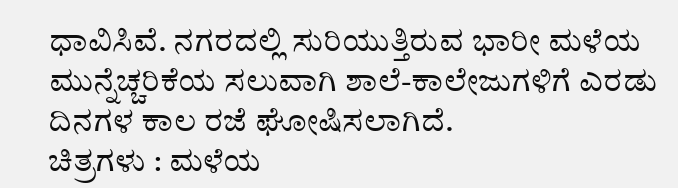ಧಾವಿಸಿವೆ. ನಗರದಲ್ಲಿ ಸುರಿಯುತ್ತಿರುವ ಭಾರೀ ಮಳೆಯ ಮುನ್ನೆಚ್ಚರಿಕೆಯ ಸಲುವಾಗಿ ಶಾಲೆ-ಕಾಲೇಜುಗಳಿಗೆ ಎರಡು ದಿನಗಳ ಕಾಲ ರಜೆ ಘೋಷಿಸಲಾಗಿದೆ.
ಚಿತ್ರಗಳು : ಮಳೆಯ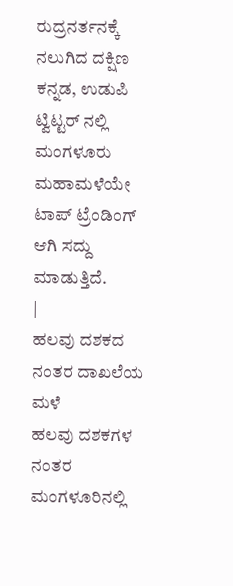ರುದ್ರನರ್ತನಕ್ಕೆ ನಲುಗಿದ ದಕ್ಷಿಣ ಕನ್ನಡ, ಉಡುಪಿ
ಟ್ವಿಟ್ಟರ್ ನಲ್ಲಿ ಮಂಗಳೂರು ಮಹಾಮಳೆಯೇ ಟಾಪ್ ಟ್ರೆಂಡಿಂಗ್ ಆಗಿ ಸದ್ದು ಮಾಡುತ್ತಿದೆ.
|
ಹಲವು ದಶಕದ ನಂತರ ದಾಖಲೆಯ ಮಳೆ
ಹಲವು ದಶಕಗಳ ನಂತರ ಮಂಗಳೂರಿನಲ್ಲಿ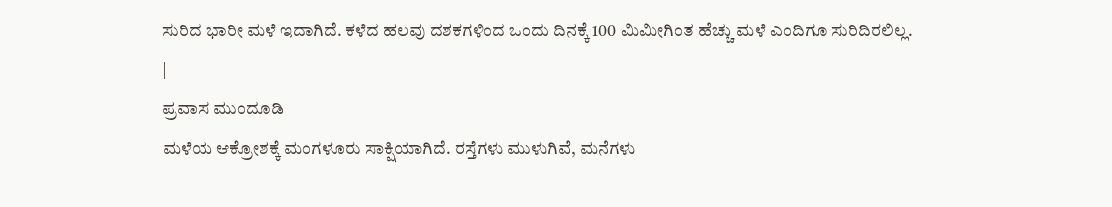ಸುರಿದ ಭಾರೀ ಮಳೆ ಇದಾಗಿದೆ. ಕಳೆದ ಹಲವು ದಶಕಗಳಿಂದ ಒಂದು ದಿನಕ್ಕೆ 100 ಮಿಮೀಗಿಂತ ಹೆಚ್ಚು ಮಳೆ ಎಂದಿಗೂ ಸುರಿದಿರಲಿಲ್ಲ.
|
ಪ್ರವಾಸ ಮುಂದೂಡಿ
ಮಳೆಯ ಆಕ್ರೋಶಕ್ಕೆ ಮಂಗಳೂರು ಸಾಕ್ಷಿಯಾಗಿದೆ. ರಸ್ತೆಗಳು ಮುಳುಗಿವೆ, ಮನೆಗಳು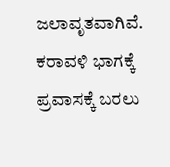ಜಲಾವೃತವಾಗಿವೆ. ಕರಾವಳಿ ಭಾಗಕ್ಕೆ ಪ್ರವಾಸಕ್ಕೆ ಬರಲು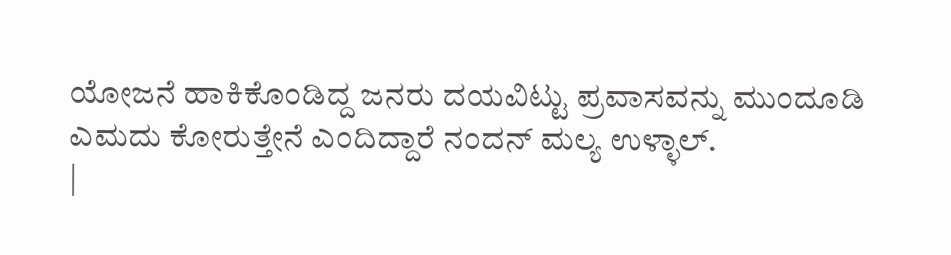ಯೋಜನೆ ಹಾಕಿಕೊಂಡಿದ್ದ ಜನರು ದಯವಿಟ್ಟು ಪ್ರವಾಸವನ್ನು ಮುಂದೂಡಿ ಎಮದು ಕೋರುತ್ತೇನೆ ಎಂದಿದ್ದಾರೆ ನಂದನ್ ಮಲ್ಯ ಉಳ್ಳಾಲ್.
|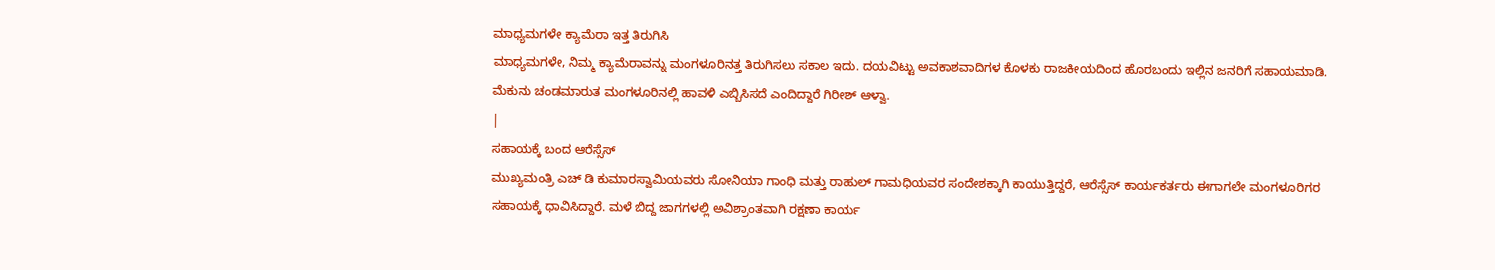ಮಾಧ್ಯಮಗಳೇ ಕ್ಯಾಮೆರಾ ಇತ್ತ ತಿರುಗಿಸಿ
ಮಾಧ್ಯಮಗಳೇ, ನಿಮ್ಮ ಕ್ಯಾಮೆರಾವನ್ನು ಮಂಗಳೂರಿನತ್ತ ತಿರುಗಿಸಲು ಸಕಾಲ ಇದು. ದಯವಿಟ್ಟು ಅವಕಾಶವಾದಿಗಳ ಕೊಳಕು ರಾಜಕೀಯದಿಂದ ಹೊರಬಂದು ಇಲ್ಲಿನ ಜನರಿಗೆ ಸಹಾಯಮಾಡಿ.
ಮೆಕುನು ಚಂಡಮಾರುತ ಮಂಗಳೂರಿನಲ್ಲಿ ಹಾವಳಿ ಎಬ್ಬಿಸಿಸದೆ ಎಂದಿದ್ದಾರೆ ಗಿರೀಶ್ ಆಳ್ವಾ.
|
ಸಹಾಯಕ್ಕೆ ಬಂದ ಆರೆಸ್ಸೆಸ್
ಮುಖ್ಯಮಂತ್ರಿ ಎಚ್ ಡಿ ಕುಮಾರಸ್ವಾಮಿಯವರು ಸೋನಿಯಾ ಗಾಂಧಿ ಮತ್ತು ರಾಹುಲ್ ಗಾಮಧಿಯವರ ಸಂದೇಶಕ್ಕಾಗಿ ಕಾಯುತ್ತಿದ್ದರೆ, ಆರೆಸ್ಸೆಸ್ ಕಾರ್ಯಕರ್ತರು ಈಗಾಗಲೇ ಮಂಗಳೂರಿಗರ ಸಹಾಯಕ್ಕೆ ಧಾವಿಸಿದ್ದಾರೆ. ಮಳೆ ಬಿದ್ದ ಜಾಗಗಳಲ್ಲಿ ಅವಿಶ್ರಾಂತವಾಗಿ ರಕ್ಷಣಾ ಕಾರ್ಯ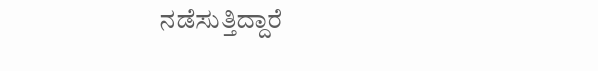ನಡೆಸುತ್ತಿದ್ದಾರೆ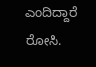ಎಂದಿದ್ದಾರೆ ರೋಸಿ.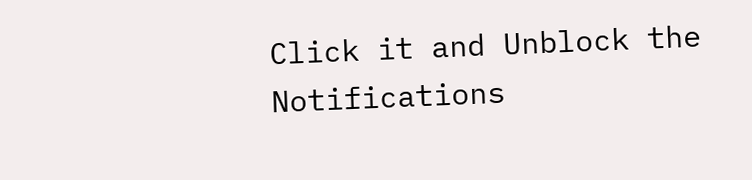Click it and Unblock the Notifications